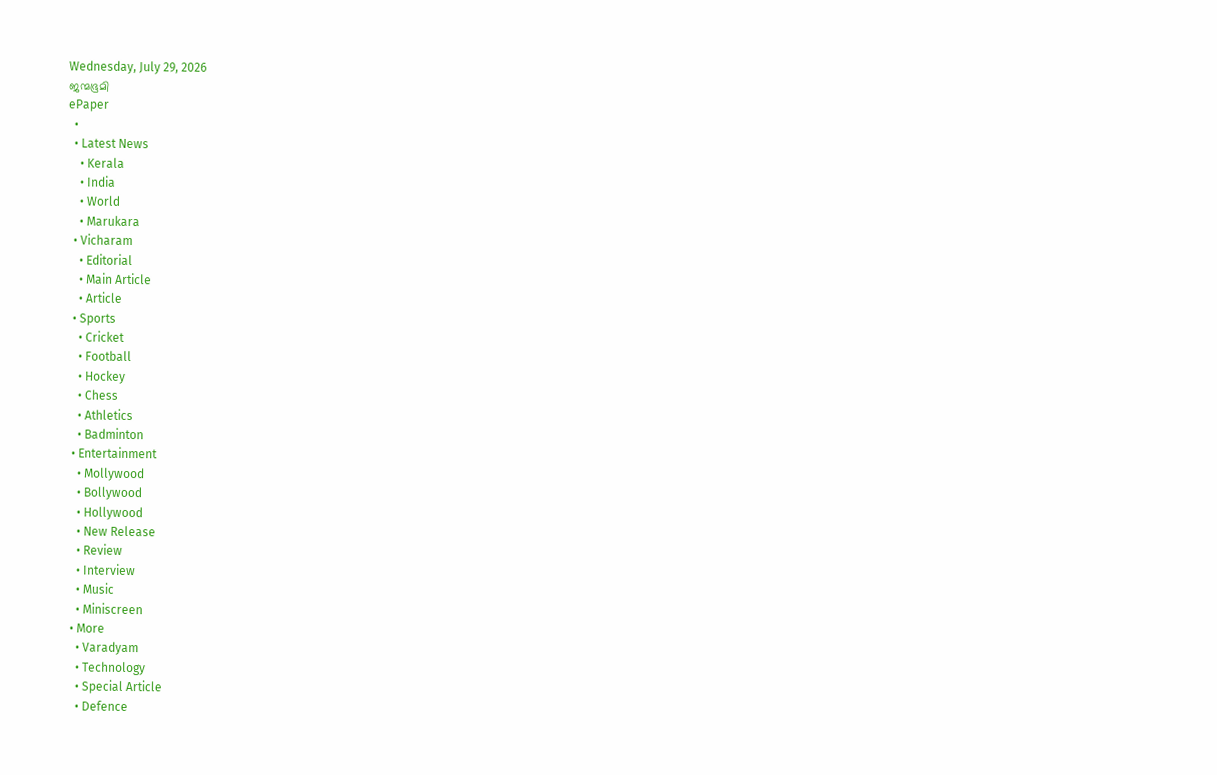Wednesday, July 29, 2026
ജന്മഭൂമി
ePaper
  •
  • Latest News
    • Kerala
    • India
    • World
    • Marukara
  • Vicharam
    • Editorial
    • Main Article
    • Article
  • Sports
    • Cricket
    • Football
    • Hockey
    • Chess
    • Athletics
    • Badminton
  • Entertainment
    • Mollywood
    • Bollywood
    • Hollywood
    • New Release
    • Review
    • Interview
    • Music
    • Miniscreen
  • More
    • Varadyam
    • Technology
    • Special Article
    • Defence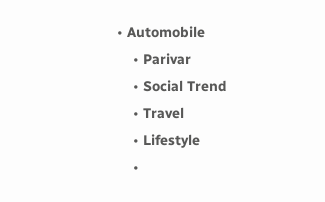• Automobile
    • Parivar
    • Social Trend
    • Travel
    • Lifestyle
    •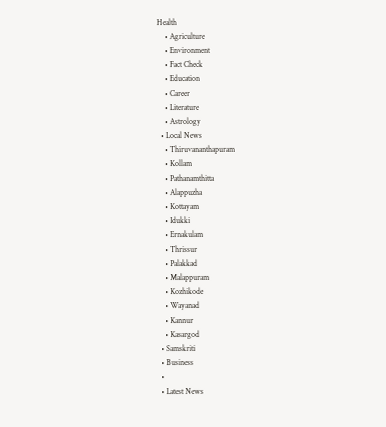Health
    • Agriculture
    • Environment
    • Fact Check
    • Education
    • Career
    • Literature
    • Astrology
  • Local News
    • Thiruvananthapuram
    • Kollam
    • Pathanamthitta
    • Alappuzha
    • Kottayam
    • Idukki
    • Ernakulam
    • Thrissur
    • Palakkad
    • Malappuram
    • Kozhikode
    • Wayanad
    • Kannur
    • Kasargod
  • Samskriti
  • Business
  •
  • Latest News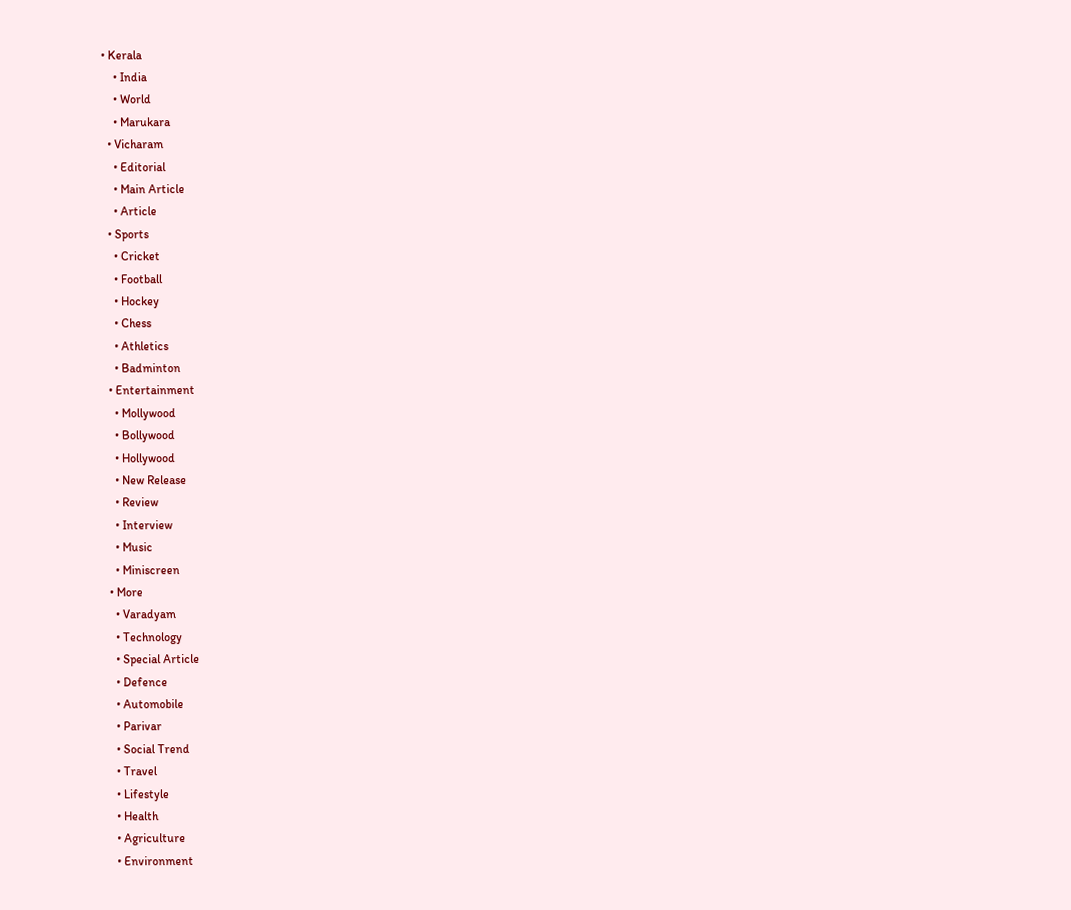• Kerala
    • India
    • World
    • Marukara
  • Vicharam
    • Editorial
    • Main Article
    • Article
  • Sports
    • Cricket
    • Football
    • Hockey
    • Chess
    • Athletics
    • Badminton
  • Entertainment
    • Mollywood
    • Bollywood
    • Hollywood
    • New Release
    • Review
    • Interview
    • Music
    • Miniscreen
  • More
    • Varadyam
    • Technology
    • Special Article
    • Defence
    • Automobile
    • Parivar
    • Social Trend
    • Travel
    • Lifestyle
    • Health
    • Agriculture
    • Environment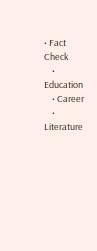• Fact Check
    • Education
    • Career
    • Literature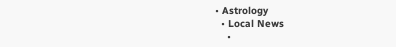• Astrology
  • Local News
    •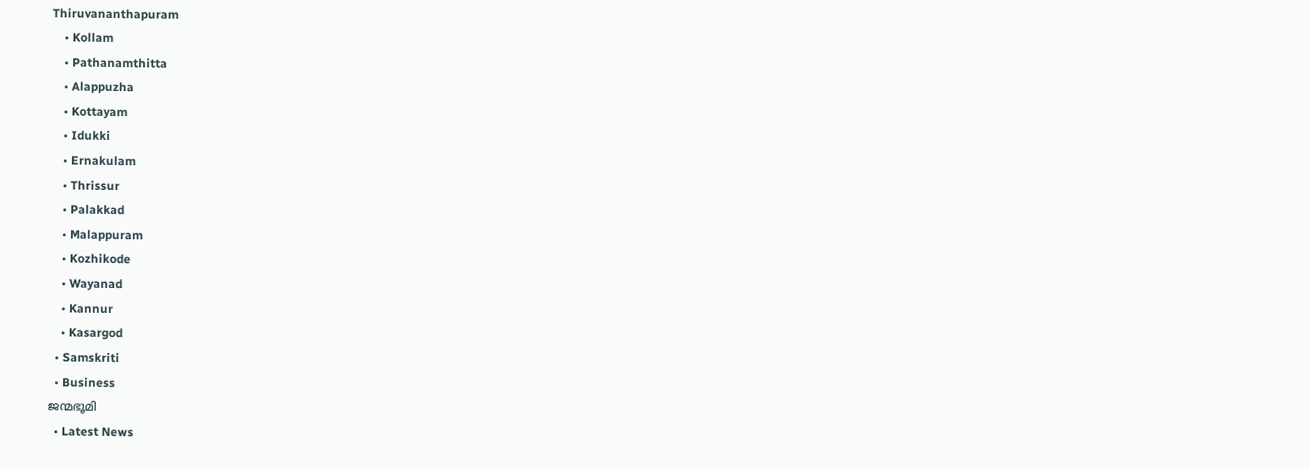Thiruvananthapuram
    • Kollam
    • Pathanamthitta
    • Alappuzha
    • Kottayam
    • Idukki
    • Ernakulam
    • Thrissur
    • Palakkad
    • Malappuram
    • Kozhikode
    • Wayanad
    • Kannur
    • Kasargod
  • Samskriti
  • Business
ജന്മഭൂമി
  • Latest News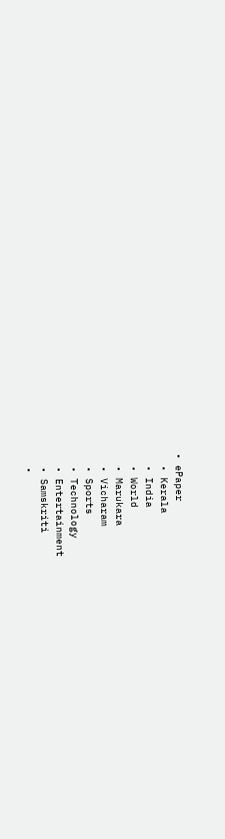• ePaper
  • Kerala
  • India
  • World
  • Marukara
  • Vicharam
  • Sports
  • Technology
  • Entertainment
  • Samskriti
  •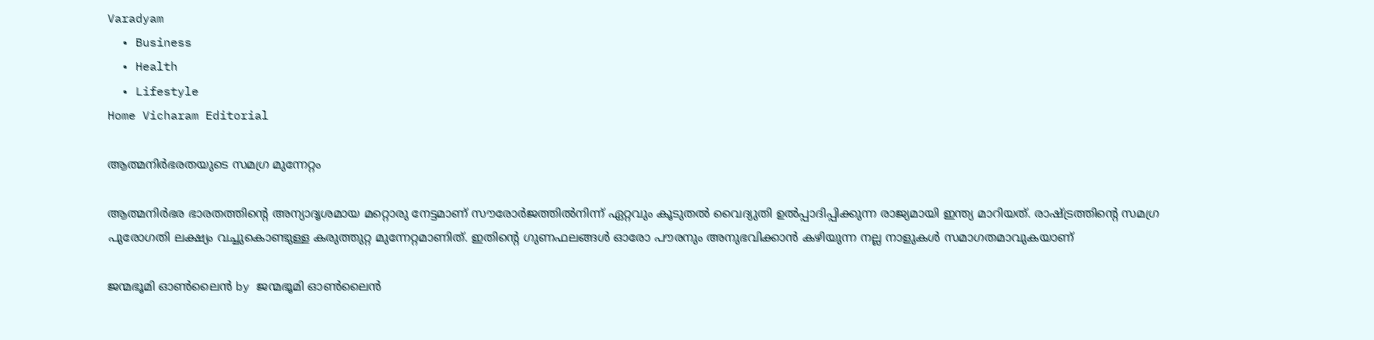Varadyam
  • Business
  • Health
  • Lifestyle
Home Vicharam Editorial

ആത്മനിര്‍ഭരതയുടെ സമഗ്ര മുന്നേറ്റം

ആത്മനിര്‍ഭര ഭാരതത്തിന്റെ അന്യാദൃശമായ മറ്റൊരു നേട്ടമാണ് സൗരോര്‍ജത്തില്‍നിന്ന് ഏറ്റവും കൂടുതല്‍ വൈദ്യുതി ഉല്‍പ്പാദിപ്പിക്കുന്ന രാജ്യമായി ഇന്ത്യ മാറിയത്. രാഷ്‌ട്രത്തിന്റെ സമഗ്ര പുരോഗതി ലക്ഷ്യം വച്ചുകൊണ്ടുള്ള കരുത്തുറ്റ മുന്നേറ്റമാണിത്. ഇതിന്റെ ഗുണഫലങ്ങള്‍ ഓരോ പൗരനും അനുഭവിക്കാന്‍ കഴിയുന്ന നല്ല നാളുകള്‍ സമാഗതമാവുകയാണ്‌

ജന്മഭൂമി ഓണ്‍ലൈന്‍ by ജന്മഭൂമി ഓണ്‍ലൈന്‍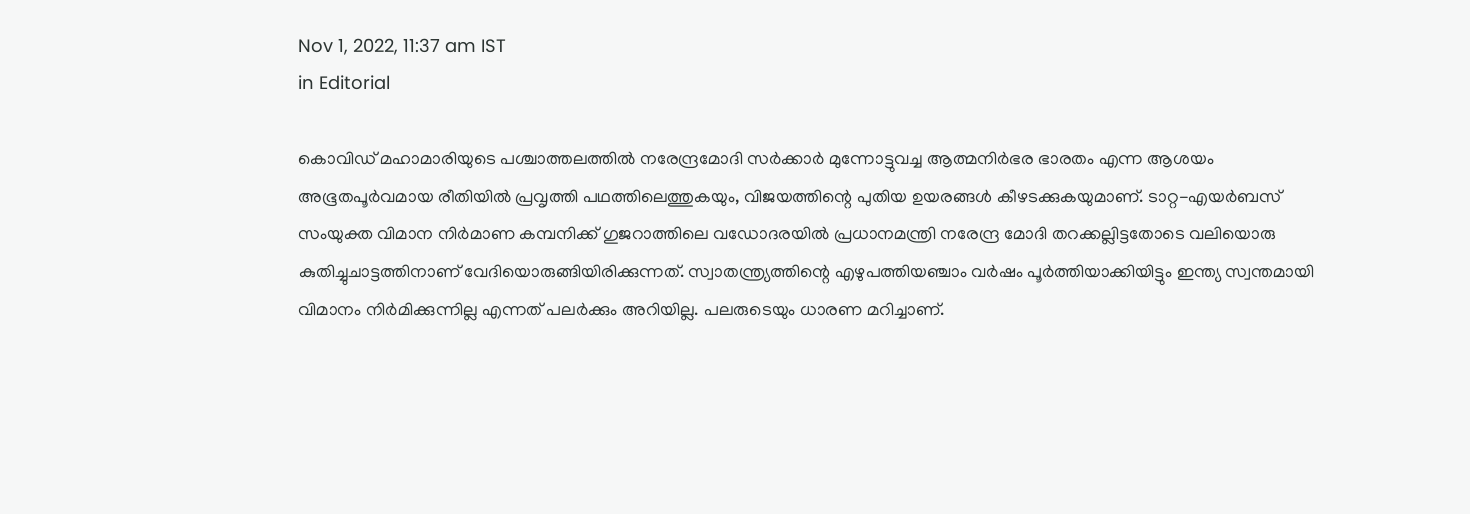Nov 1, 2022, 11:37 am IST
in Editorial

കൊവിഡ് മഹാമാരിയുടെ പശ്ചാത്തലത്തില്‍ നരേന്ദ്രമോദി സര്‍ക്കാര്‍ മുന്നോട്ടുവച്ച ആത്മനിര്‍ഭര ഭാരതം എന്ന ആശയം അഭൂതപൂര്‍വമായ രീതിയില്‍ പ്രവൃത്തി പഥത്തിലെത്തുകയും, വിജയത്തിന്റെ പുതിയ ഉയരങ്ങള്‍ കീഴടക്കുകയുമാണ്. ടാറ്റ-എയര്‍ബസ് സംയുക്ത വിമാന നിര്‍മാണ കമ്പനിക്ക് ഗുജറാത്തിലെ വഡോദരയില്‍ പ്രധാനമന്ത്രി നരേന്ദ്ര മോദി തറക്കല്ലിട്ടതോടെ വലിയൊരു കുതിച്ചുചാട്ടത്തിനാണ് വേദിയൊരുങ്ങിയിരിക്കുന്നത്. സ്വാതന്ത്ര്യത്തിന്റെ എഴുപത്തിയഞ്ചാം വര്‍ഷം പൂര്‍ത്തിയാക്കിയിട്ടും ഇന്ത്യ സ്വന്തമായി വിമാനം നിര്‍മിക്കുന്നില്ല എന്നത് പലര്‍ക്കും അറിയില്ല. പലരുടെയും ധാരണ മറിച്ചാണ്.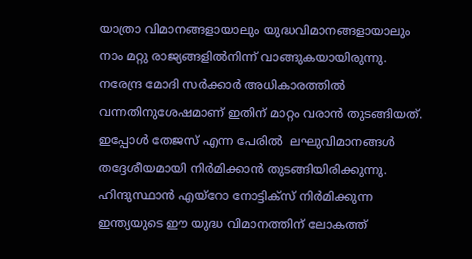യാത്രാ വിമാനങ്ങളായാലും യുദ്ധവിമാനങ്ങളായാലും നാം മറ്റു രാജ്യങ്ങളില്‍നിന്ന് വാങ്ങുകയായിരുന്നു. നരേന്ദ്ര മോദി സര്‍ക്കാര്‍ അധികാരത്തില്‍ വന്നതിനുശേഷമാണ് ഇതിന് മാറ്റം വരാന്‍ തുടങ്ങിയത്. ഇപ്പോള്‍ തേജസ് എന്ന പേരില്‍  ലഘുവിമാനങ്ങള്‍ തദ്ദേശീയമായി നിര്‍മിക്കാന്‍ തുടങ്ങിയിരിക്കുന്നു. ഹിന്ദുസ്ഥാന്‍ എയ്‌റോ നോട്ടിക്‌സ് നിര്‍മിക്കുന്ന ഇന്ത്യയുടെ ഈ യുദ്ധ വിമാനത്തിന് ലോകത്ത്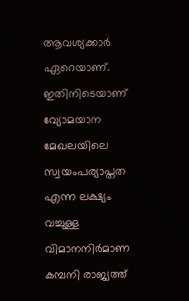ആവശ്യക്കാര്‍ ഏറെയാണ്. ഇതിനിടെയാണ് വ്യോമയാന മേഖലയിലെ സ്വയംപര്യാപ്തത എന്ന ലക്ഷ്യം വച്ചുള്ള വിമാനനിര്‍മാണ കമ്പനി രാജ്യത്ത്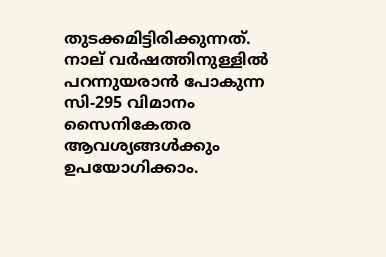തുടക്കമിട്ടിരിക്കുന്നത്. നാല് വര്‍ഷത്തിനുള്ളില്‍ പറന്നുയരാന്‍ പോകുന്ന സി-295 വിമാനം സൈനികേതര ആവശ്യങ്ങള്‍ക്കും ഉപയോഗിക്കാം.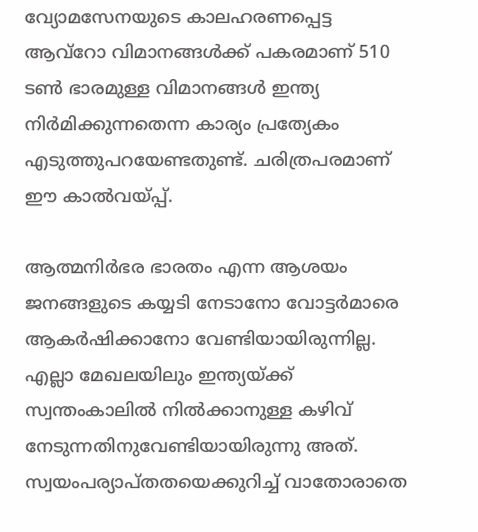വ്യോമസേനയുടെ കാലഹരണപ്പെട്ട ആവ്‌റോ വിമാനങ്ങള്‍ക്ക് പകരമാണ് 510 ടണ്‍ ഭാരമുള്ള വിമാനങ്ങള്‍ ഇന്ത്യ നിര്‍മിക്കുന്നതെന്ന കാര്യം പ്രത്യേകം എടുത്തുപറയേണ്ടതുണ്ട്. ചരിത്രപരമാണ് ഈ കാല്‍വയ്‌പ്പ്.

ആത്മനിര്‍ഭര ഭാരതം എന്ന ആശയം ജനങ്ങളുടെ കയ്യടി നേടാനോ വോട്ടര്‍മാരെ ആകര്‍ഷിക്കാനോ വേണ്ടിയായിരുന്നില്ല. എല്ലാ മേഖലയിലും ഇന്ത്യയ്‌ക്ക് സ്വന്തംകാലില്‍ നില്‍ക്കാനുള്ള കഴിവ് നേടുന്നതിനുവേണ്ടിയായിരുന്നു അത്. സ്വയംപര്യാപ്തതയെക്കുറിച്ച് വാതോരാതെ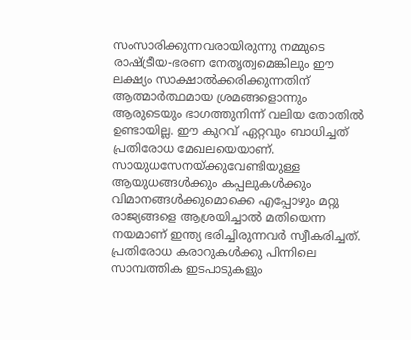സംസാരിക്കുന്നവരായിരുന്നു നമ്മുടെ രാഷ്‌ട്രീയ-ഭരണ നേതൃത്വമെങ്കിലും ഈ ലക്ഷ്യം സാക്ഷാല്‍ക്കരിക്കുന്നതിന് ആത്മാര്‍ത്ഥമായ ശ്രമങ്ങളൊന്നും ആരുടെയും ഭാഗത്തുനിന്ന് വലിയ തോതില്‍ ഉണ്ടായില്ല. ഈ കുറവ് ഏറ്റവും ബാധിച്ചത് പ്രതിരോധ മേഖലയെയാണ്. സായുധസേനയ്‌ക്കുവേണ്ടിയുള്ള ആയുധങ്ങള്‍ക്കും കപ്പലുകള്‍ക്കും വിമാനങ്ങള്‍ക്കുമൊക്കെ എപ്പോഴും മറ്റു രാജ്യങ്ങളെ ആശ്രയിച്ചാല്‍ മതിയെന്ന നയമാണ് ഇന്ത്യ ഭരിച്ചിരുന്നവര്‍ സ്വീകരിച്ചത്. പ്രതിരോധ കരാറുകള്‍ക്കു പിന്നിലെ സാമ്പത്തിക ഇടപാടുകളും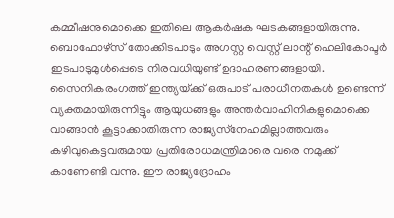കമ്മീഷനുമൊക്കെ ഇതിലെ ആകര്‍ഷക ഘടകങ്ങളായിരുന്നു. ബൊഫോഴ്‌സ് തോക്കിടപാടും അഗസ്റ്റ വെസ്റ്റ് ലാന്റ് ഹെലികോപ്ടര്‍ ഇടപാടുമുള്‍പ്പെടെ നിരവധിയുണ്ട് ഉദാഹരണങ്ങളായി. സൈനികരംഗത്ത് ഇന്ത്യയ്‌ക്ക് ഒരുപാട് പരാധീനതകള്‍ ഉണ്ടെന്ന് വ്യക്തമായിരുന്നിട്ടും ആയുധങ്ങളും അന്തര്‍വാഹിനികളുമൊക്കെ വാങ്ങാന്‍ കൂട്ടാക്കാതിരുന്ന രാജ്യസ്‌നേഹമില്ലാത്തവരും കഴിവുകെട്ടവരുമായ പ്രതിരോധമന്ത്രിമാരെ വരെ നമുക്ക് കാണേണ്ടി വന്നു. ഈ രാജ്യദ്രോഹം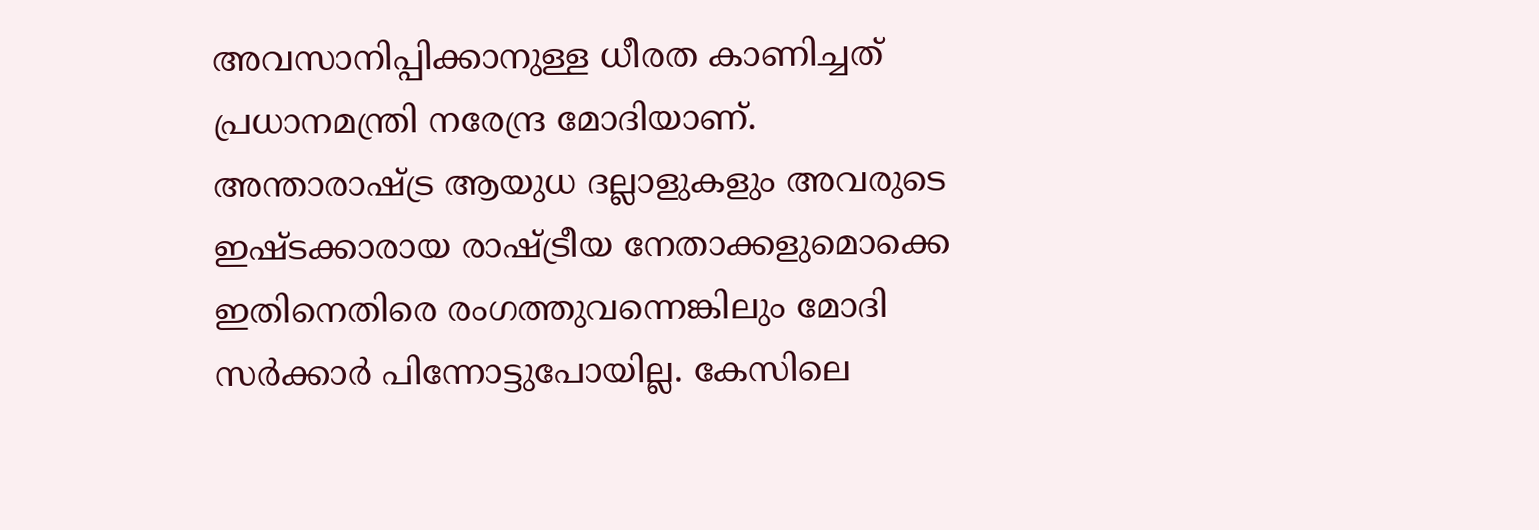അവസാനിപ്പിക്കാനുള്ള ധീരത കാണിച്ചത് പ്രധാനമന്ത്രി നരേന്ദ്ര മോദിയാണ്. അന്താരാഷ്‌ട്ര ആയുധ ദല്ലാളുകളും അവരുടെ ഇഷ്ടക്കാരായ രാഷ്‌ട്രീയ നേതാക്കളുമൊക്കെ ഇതിനെതിരെ രംഗത്തുവന്നെങ്കിലും മോദി സര്‍ക്കാര്‍ പിന്നോട്ടുപോയില്ല. കേസിലെ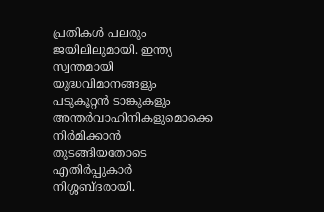പ്രതികള്‍ പലരും ജയിലിലുമായി. ഇന്ത്യ സ്വന്തമായി യുദ്ധവിമാനങ്ങളും പടുകൂറ്റന്‍ ടാങ്കുകളും അന്തര്‍വാഹിനികളുമൊക്കെ നിര്‍മിക്കാന്‍ തുടങ്ങിയതോടെ എതിര്‍പ്പുകാര്‍ നിശ്ശബ്ദരായി.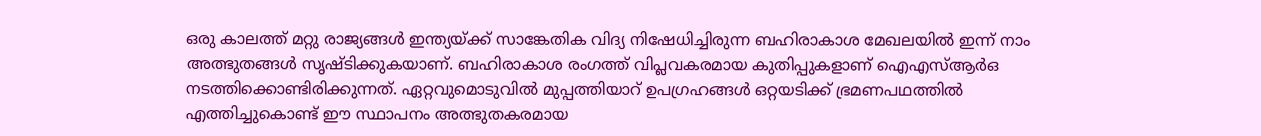ഒരു കാലത്ത് മറ്റു രാജ്യങ്ങള്‍ ഇന്ത്യയ്‌ക്ക് സാങ്കേതിക വിദ്യ നിഷേധിച്ചിരുന്ന ബഹിരാകാശ മേഖലയില്‍ ഇന്ന് നാം അത്ഭുതങ്ങള്‍ സൃഷ്ടിക്കുകയാണ്. ബഹിരാകാശ രംഗത്ത് വിപ്ലവകരമായ കുതിപ്പുകളാണ് ഐഎസ്ആര്‍ഒ നടത്തിക്കൊണ്ടിരിക്കുന്നത്. ഏറ്റവുമൊടുവില്‍ മുപ്പത്തിയാറ് ഉപഗ്രഹങ്ങള്‍ ഒറ്റയടിക്ക് ഭ്രമണപഥത്തില്‍ എത്തിച്ചുകൊണ്ട് ഈ സ്ഥാപനം അത്ഭുതകരമായ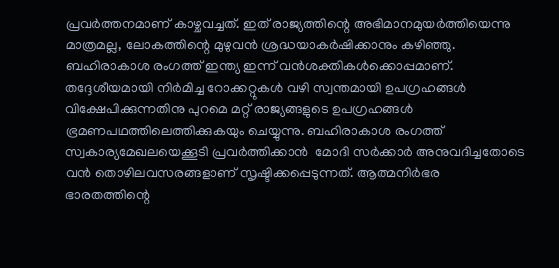പ്രവര്‍ത്തനമാണ് കാഴ്ചവച്ചത്. ഇത് രാജ്യത്തിന്റെ അഭിമാനമുയര്‍ത്തിയെന്നു മാത്രമല്ല, ലോകത്തിന്റെ മുഴുവന്‍ ശ്രദ്ധയാകര്‍ഷിക്കാനും കഴിഞ്ഞു. ബഹിരാകാശ രംഗത്ത് ഇന്ത്യ ഇന്ന് വന്‍ശക്തികള്‍ക്കൊപ്പമാണ്. തദ്ദേശീയമായി നിര്‍മിച്ച റോക്കറ്റുകള്‍ വഴി സ്വന്തമായി ഉപഗ്രഹങ്ങള്‍ വിക്ഷേപിക്കുന്നതിനു പുറമെ മറ്റ് രാജ്യങ്ങളുടെ ഉപഗ്രഹങ്ങള്‍ ഭ്രമണപഥത്തിലെത്തിക്കുകയും ചെയ്യുന്നു. ബഹിരാകാശ രംഗത്ത് സ്വകാര്യമേഖലയെക്കൂടി പ്രവര്‍ത്തിക്കാന്‍  മോദി സര്‍ക്കാര്‍ അനുവദിച്ചതോടെ വന്‍ തൊഴിലവസരങ്ങളാണ് സൃഷ്ടിക്കപ്പെടുന്നത്. ആത്മനിര്‍ഭര ഭാരതത്തിന്റെ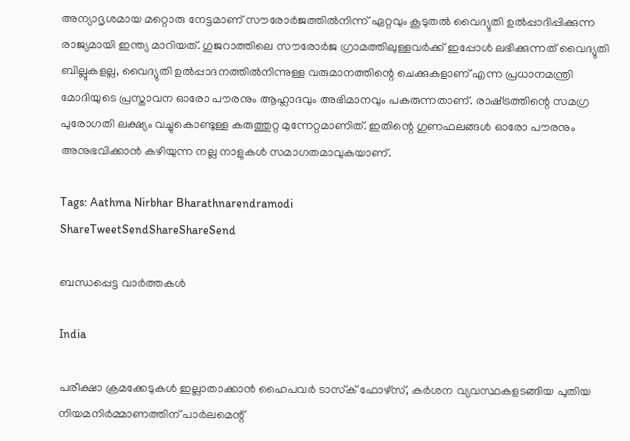അന്യാദൃശമായ മറ്റൊരു നേട്ടമാണ് സൗരോര്‍ജത്തില്‍നിന്ന് ഏറ്റവും കൂടുതല്‍ വൈദ്യുതി ഉല്‍പ്പാദിപ്പിക്കുന്ന രാജ്യമായി ഇന്ത്യ മാറിയത്. ഗുജറാത്തിലെ സൗരോര്‍ജ ഗ്രാമത്തിലുള്ളവര്‍ക്ക് ഇപ്പോള്‍ ലഭിക്കുന്നത് വൈദ്യുതി ബില്ലുകളല്ല, വൈദ്യുതി ഉല്‍പ്പാദനത്തില്‍നിന്നുള്ള വരുമാനത്തിന്റെ ചെക്കുകളാണ് എന്ന പ്രധാനമന്ത്രി മോദിയുടെ പ്രസ്താവന ഓരോ പൗരനും ആഹ്ലാദവും അഭിമാനവും പകരുന്നതാണ്. രാഷ്‌ട്രത്തിന്റെ സമഗ്ര പുരോഗതി ലക്ഷ്യം വച്ചുകൊണ്ടുള്ള കരുത്തുറ്റ മുന്നേറ്റമാണിത്. ഇതിന്റെ ഗുണഫലങ്ങള്‍ ഓരോ പൗരനും അനുഭവിക്കാന്‍ കഴിയുന്ന നല്ല നാളുകള്‍ സമാഗതമാവുകയാണ്.

Tags: Aathma Nirbhar Bharathnarendramodi
ShareTweetSendShareShareSend

ബന്ധപ്പെട്ട വാര്‍ത്തകള്‍

India

പരീക്ഷാ ക്രമക്കേടുകള്‍ ഇല്ലാതാക്കാന്‍ ഹൈപവര്‍ ടാസ്‌ക് ഫോഴ്സ്, കര്‍ശന വ്യവസ്ഥകളടങ്ങിയ പുതിയ നിയമനിര്‍മ്മാണത്തിന് പാര്‍ലമെന്റ്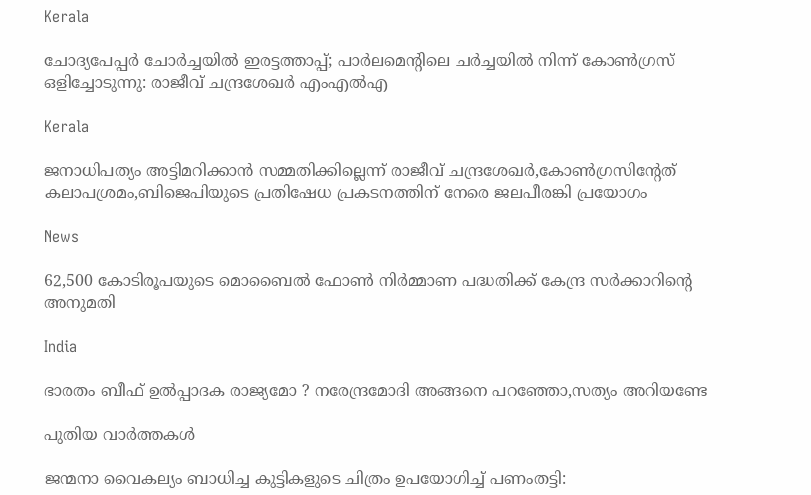Kerala

ചോദ്യപേപ്പര്‍ ചോര്‍ച്ചയില്‍ ഇരട്ടത്താപ്പ്; പാര്‍ലമെന്റിലെ ചര്‍ച്ചയില്‍ നിന്ന് കോണ്‍ഗ്രസ് ഒളിച്ചോടുന്നു: രാജീവ് ചന്ദ്രശേഖര്‍ എംഎല്‍എ

Kerala

ജനാധിപത്യം അട്ടിമറിക്കാന്‍ സമ്മതിക്കില്ലെന്ന് രാജീവ് ചന്ദ്രശേഖര്‍,കോണ്‍ഗ്രസിന്റേത് കലാപശ്രമം,ബിജെപിയുടെ പ്രതിഷേധ പ്രകടനത്തിന് നേരെ ജലപീരങ്കി പ്രയോഗം

News

62,500 കോടിരൂപയുടെ മൊബൈൽ ഫോൺ നിർമ്മാണ പദ്ധതിക്ക് കേന്ദ്ര സർക്കാറിന്റെ അനുമതി

India

ഭാരതം ബീഫ് ഉല്‍പ്പാദക രാജ്യമോ ? നരേന്ദ്രമോദി അങ്ങനെ പറഞ്ഞോ,സത്യം അറിയണ്ടേ

പുതിയ വാര്‍ത്തകള്‍

ജന്മനാ വൈകല്യം ബാധിച്ച കുട്ടികളുടെ ചിത്രം ഉപയോഗിച്ച് പണംതട്ടി: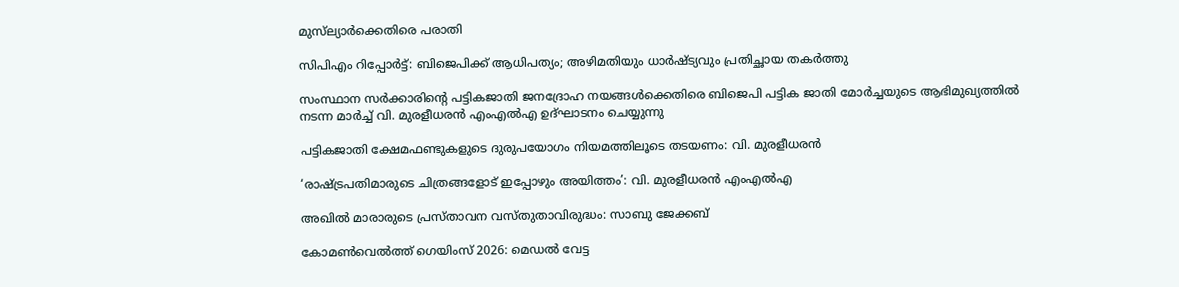മുസ്‌ല്യാർക്കെതിരെ പരാതി

സിപിഎം റിപ്പോര്‍ട്ട്: ബിജെപിക്ക് ആധിപത്യം; അഴിമതിയും ധാര്‍ഷ്ട്യവും പ്രതിച്ഛായ തകര്‍ത്തു

സംസ്ഥാന സര്‍ക്കാരിന്റെ പട്ടികജാതി ജനദ്രോഹ നയങ്ങള്‍ക്കെതിരെ ബിജെപി പട്ടിക ജാതി മോര്‍ച്ചയുടെ ആഭിമുഖ്യത്തില്‍ നടന്ന മാര്‍ച്ച് വി. മുരളീധരന്‍ എംഎല്‍എ ഉദ്ഘാടനം ചെയ്യുന്നു

പട്ടികജാതി ക്ഷേമഫണ്ടുകളുടെ ദുരുപയോഗം നിയമത്തിലൂടെ തടയണം: വി. മുരളീധരന്‍

‘രാഷ്‌ട്രപതിമാരുടെ ചിത്രങ്ങളോട് ഇപ്പോഴും അയിത്തം’: വി. മുരളീധരന്‍ എംഎല്‍എ

അഖില്‍ മാരാരുടെ പ്രസ്താവന വസ്തുതാവിരുദ്ധം: സാബു ജേക്കബ്

കോമണ്‍വെല്‍ത്ത് ഗെയിംസ് 2026: മെഡല്‍ വേട്ട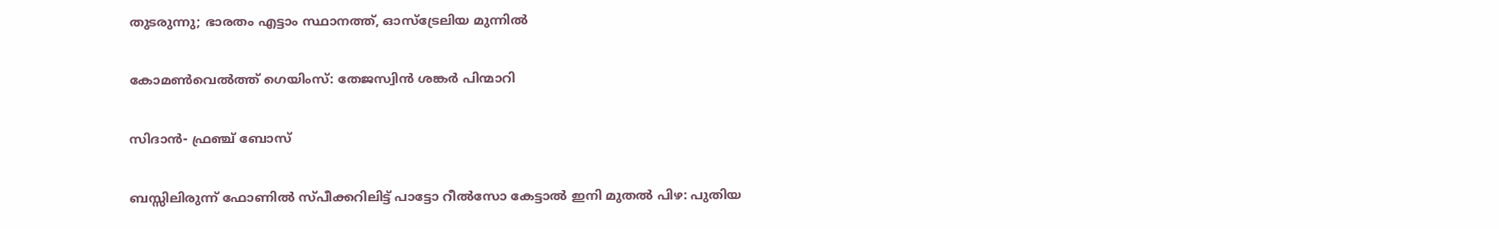തുടരുന്നു; ഭാരതം എട്ടാം സ്ഥാനത്ത്, ഓസ്ട്രേലിയ മുന്നില്‍

കോമണ്‍വെല്‍ത്ത് ഗെയിംസ്: തേജസ്വിന്‍ ശങ്കര്‍ പിന്മാറി

സിദാന്‍- ഫ്രഞ്ച് ബോസ്

ബസ്സിലിരുന്ന് ഫോണിൽ സ്പീക്കറിലിട്ട് പാട്ടോ റീൽസോ കേട്ടാൽ ഇനി മുതൽ പിഴ: പുതിയ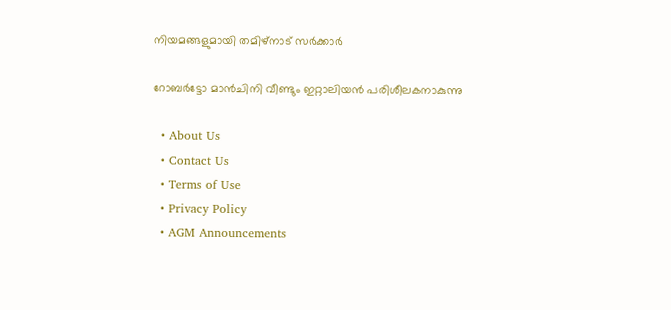നിയമങ്ങളുമായി തമിഴ്നാട് സർക്കാർ

റോബര്‍ട്ടോ മാന്‍ചിനി വീണ്ടും ഇറ്റാലിയന്‍ പരിശീലകനാകുന്നു

  • About Us
  • Contact Us
  • Terms of Use
  • Privacy Policy
  • AGM Announcements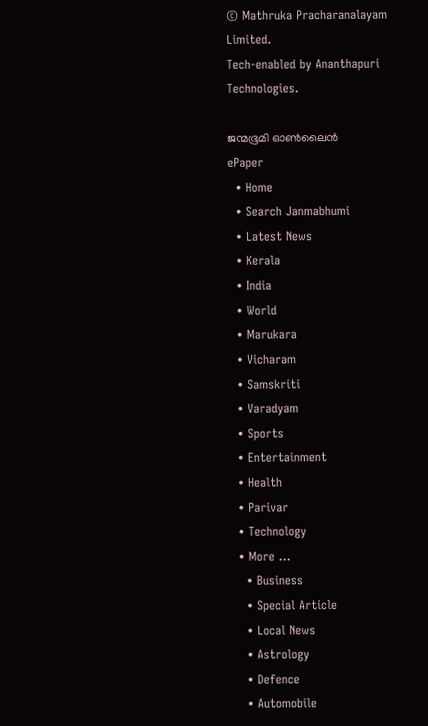© Mathruka Pracharanalayam Limited.
Tech-enabled by Ananthapuri Technologies.

ജന്മഭൂമി ഓണ്‍ലൈന്‍
ePaper
  • Home
  • Search Janmabhumi
  • Latest News
  • Kerala
  • India
  • World
  • Marukara
  • Vicharam
  • Samskriti
  • Varadyam
  • Sports
  • Entertainment
  • Health
  • Parivar
  • Technology
  • More …
    • Business
    • Special Article
    • Local News
    • Astrology
    • Defence
    • Automobile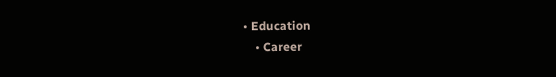• Education
    • Career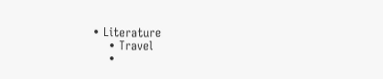• Literature
    • Travel
    •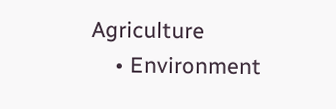Agriculture
    • Environment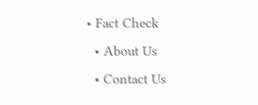• Fact Check
  • About Us
  • Contact Us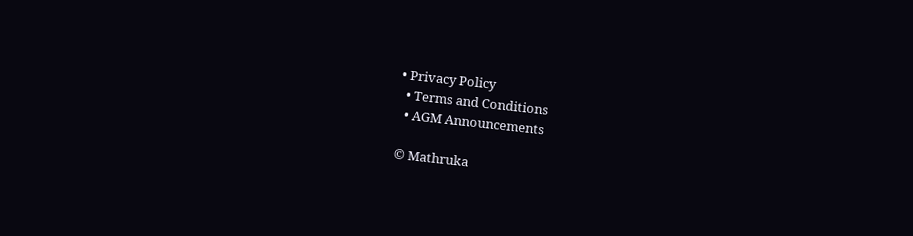• Privacy Policy
  • Terms and Conditions
  • AGM Announcements

© Mathruka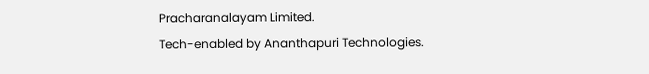Pracharanalayam Limited.
Tech-enabled by Ananthapuri Technologies.